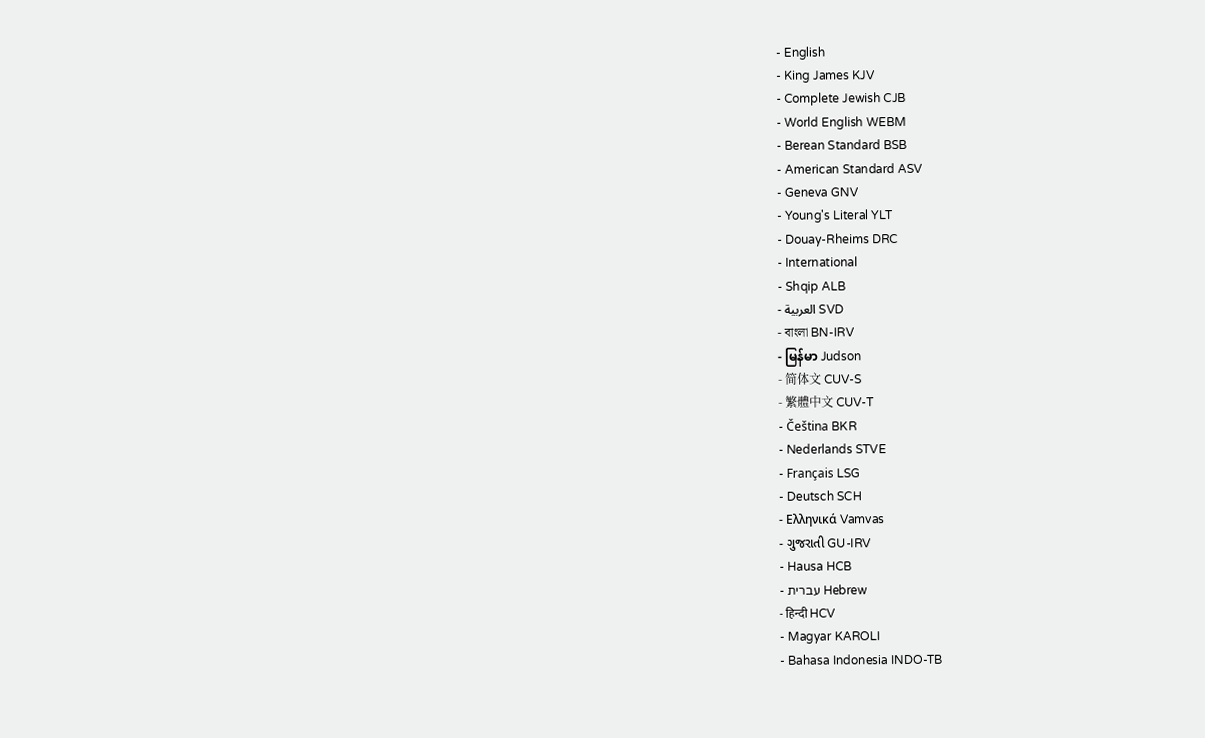- English
- King James KJV
- Complete Jewish CJB
- World English WEBM
- Berean Standard BSB
- American Standard ASV
- Geneva GNV
- Young's Literal YLT
- Douay-Rheims DRC
- International
- Shqip ALB
- العربية SVD
- বাংলা BN-IRV
- မြန်မာ Judson
- 简体文 CUV-S
- 繁體中文 CUV-T
- Čeština BKR
- Nederlands STVE
- Français LSG
- Deutsch SCH
- Ελληνικά Vamvas
- ગુજરાતી GU-IRV
- Hausa HCB
- עברית Hebrew
- हिन्दी HCV
- Magyar KAROLI
- Bahasa Indonesia INDO-TB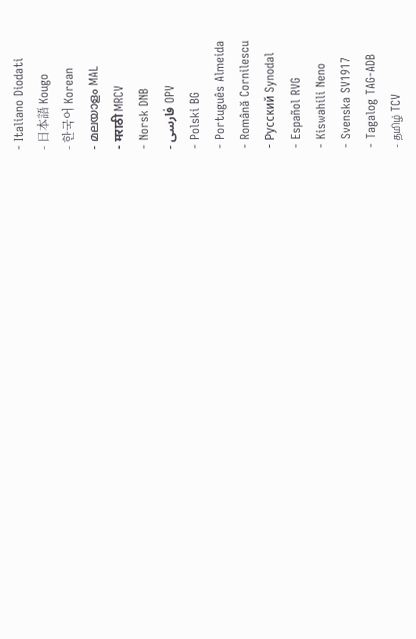- Italiano Diodati
- 日本語 Kougo
- 한국어 Korean
- മലയാളം MAL
- मराठी MRCV
- Norsk DNB
- فارسی OPV
- Polski BG
- Português Almeida
- Română Cornilescu
- Русский Synodal
- Español RVG
- Kiswahili Neno
- Svenska SV1917
- Tagalog TAG-ADB
- தமிழ் TCV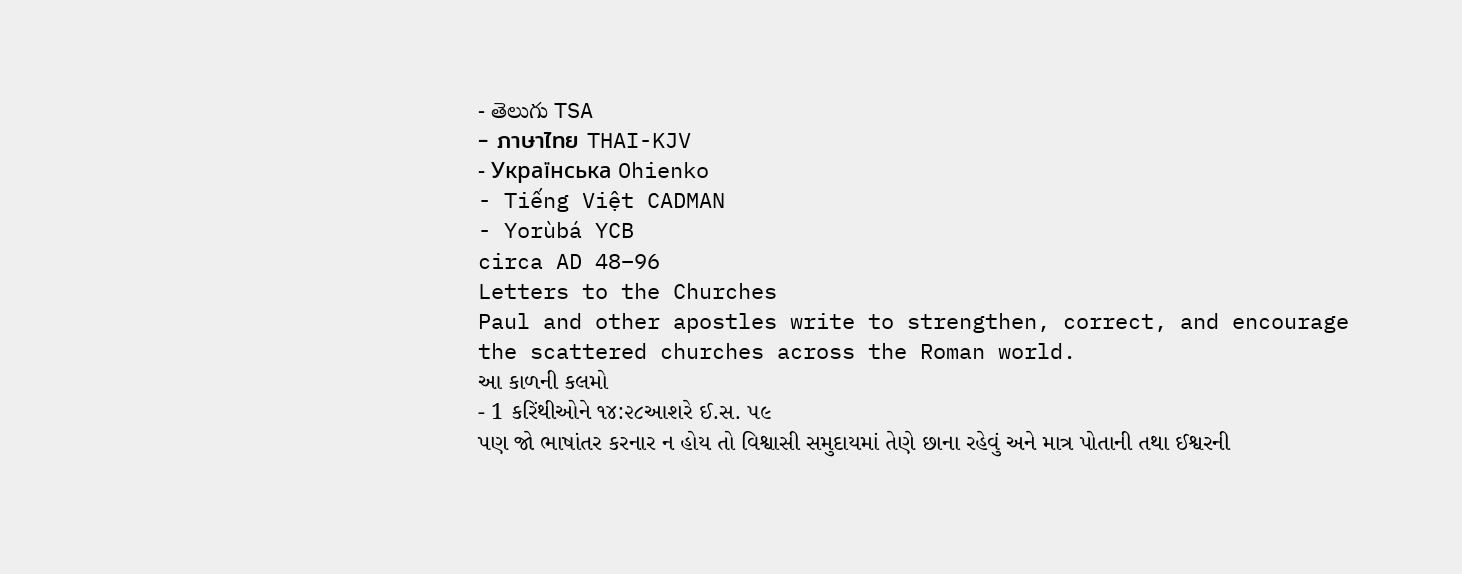- తెలుగు TSA
- ภาษาไทย THAI-KJV
- Українська Ohienko
- Tiếng Việt CADMAN
- Yorùbá YCB
circa AD 48–96
Letters to the Churches
Paul and other apostles write to strengthen, correct, and encourage the scattered churches across the Roman world.
આ કાળની કલમો
- 1 કરિંથીઓને ૧૪:૨૮આશરે ઈ.સ. ૫૯
પણ જો ભાષાંતર કરનાર ન હોય તો વિશ્વાસી સમુદાયમાં તેણે છાના રહેવું અને માત્ર પોતાની તથા ઈશ્વરની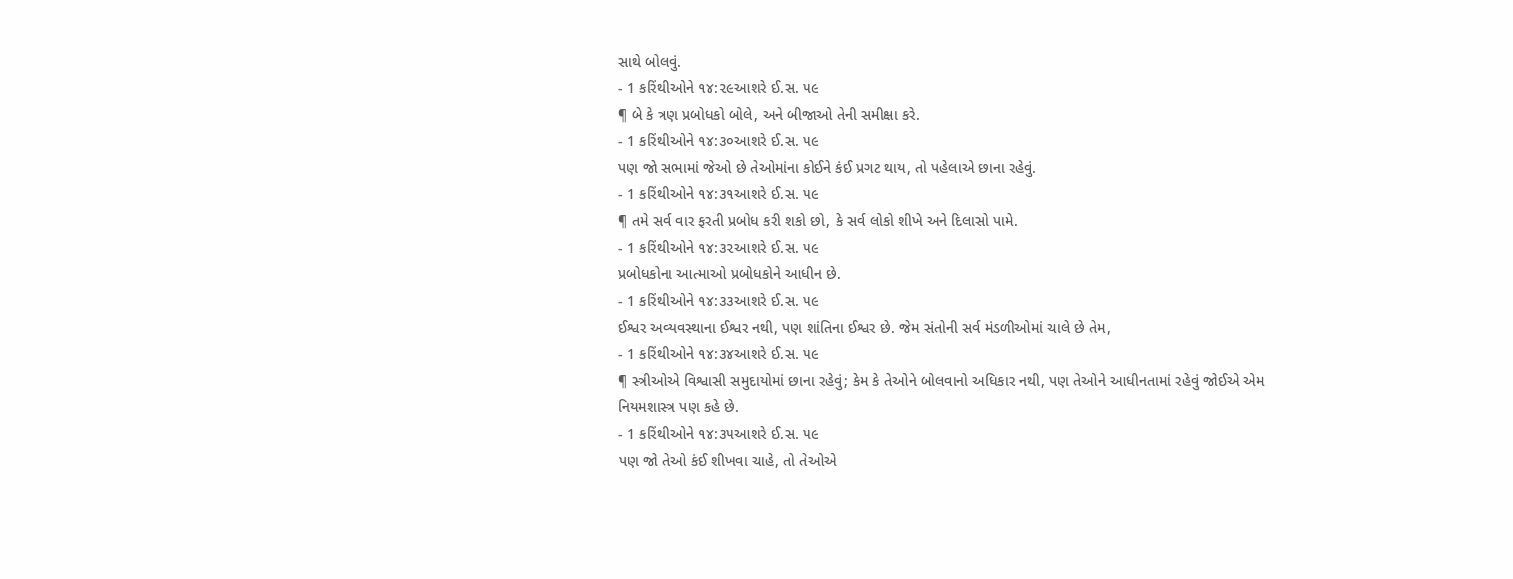સાથે બોલવું.
- 1 કરિંથીઓને ૧૪:૨૯આશરે ઈ.સ. ૫૯
¶ બે કે ત્રણ પ્રબોધકો બોલે, અને બીજાઓ તેની સમીક્ષા કરે.
- 1 કરિંથીઓને ૧૪:૩૦આશરે ઈ.સ. ૫૯
પણ જો સભામાં જેઓ છે તેઓમાંના કોઈને કંઈ પ્રગટ થાય, તો પહેલાએ છાના રહેવું.
- 1 કરિંથીઓને ૧૪:૩૧આશરે ઈ.સ. ૫૯
¶ તમે સર્વ વાર ફરતી પ્રબોધ કરી શકો છો, કે સર્વ લોકો શીખે અને દિલાસો પામે.
- 1 કરિંથીઓને ૧૪:૩૨આશરે ઈ.સ. ૫૯
પ્રબોધકોના આત્માઓ પ્રબોધકોને આધીન છે.
- 1 કરિંથીઓને ૧૪:૩૩આશરે ઈ.સ. ૫૯
ઈશ્વર અવ્યવસ્થાના ઈશ્વર નથી, પણ શાંતિના ઈશ્વર છે. જેમ સંતોની સર્વ મંડળીઓમાં ચાલે છે તેમ,
- 1 કરિંથીઓને ૧૪:૩૪આશરે ઈ.સ. ૫૯
¶ સ્ત્રીઓએ વિશ્વાસી સમુદાયોમાં છાના રહેવું; કેમ કે તેઓને બોલવાનો અધિકાર નથી, પણ તેઓને આધીનતામાં રહેવું જોઈએ એમ નિયમશાસ્ત્ર પણ કહે છે.
- 1 કરિંથીઓને ૧૪:૩૫આશરે ઈ.સ. ૫૯
પણ જો તેઓ કંઈ શીખવા ચાહે, તો તેઓએ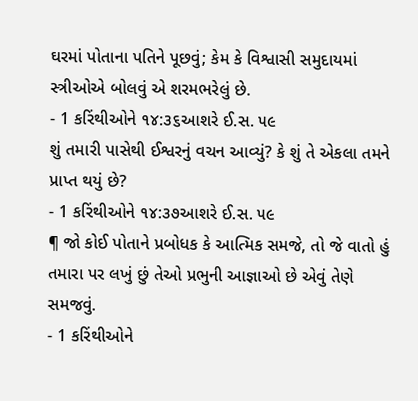ઘરમાં પોતાના પતિને પૂછવું; કેમ કે વિશ્વાસી સમુદાયમાં સ્ત્રીઓએ બોલવું એ શરમભરેલું છે.
- 1 કરિંથીઓને ૧૪:૩૬આશરે ઈ.સ. ૫૯
શું તમારી પાસેથી ઈશ્વરનું વચન આવ્યું? કે શું તે એકલા તમને પ્રાપ્ત થયું છે?
- 1 કરિંથીઓને ૧૪:૩૭આશરે ઈ.સ. ૫૯
¶ જો કોઈ પોતાને પ્રબોધક કે આત્મિક સમજે, તો જે વાતો હું તમારા પર લખું છું તેઓ પ્રભુની આજ્ઞાઓ છે એવું તેણે સમજવું.
- 1 કરિંથીઓને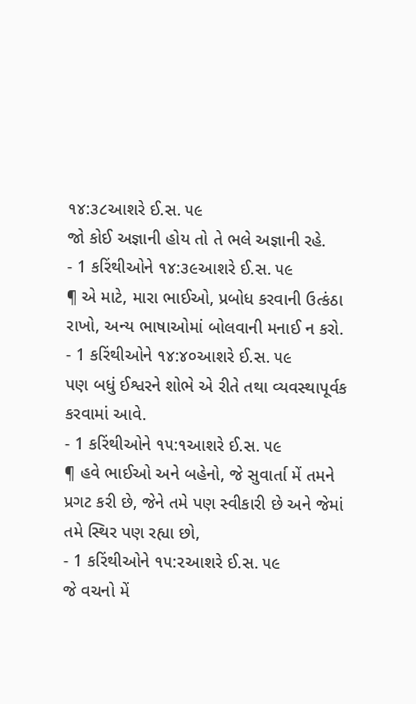૧૪:૩૮આશરે ઈ.સ. ૫૯
જો કોઈ અજ્ઞાની હોય તો તે ભલે અજ્ઞાની રહે.
- 1 કરિંથીઓને ૧૪:૩૯આશરે ઈ.સ. ૫૯
¶ એ માટે, મારા ભાઈઓ, પ્રબોધ કરવાની ઉત્કંઠા રાખો, અન્ય ભાષાઓમાં બોલવાની મનાઈ ન કરો.
- 1 કરિંથીઓને ૧૪:૪૦આશરે ઈ.સ. ૫૯
પણ બધું ઈશ્વરને શોભે એ રીતે તથા વ્યવસ્થાપૂર્વક કરવામાં આવે.
- 1 કરિંથીઓને ૧૫:૧આશરે ઈ.સ. ૫૯
¶ હવે ભાઈઓ અને બહેનો, જે સુવાર્તા મેં તમને પ્રગટ કરી છે, જેને તમે પણ સ્વીકારી છે અને જેમાં તમે સ્થિર પણ રહ્યા છો,
- 1 કરિંથીઓને ૧૫:૨આશરે ઈ.સ. ૫૯
જે વચનો મેં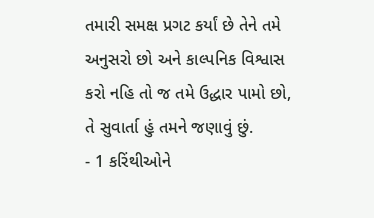તમારી સમક્ષ પ્રગટ કર્યાં છે તેને તમે અનુસરો છો અને કાલ્પનિક વિશ્વાસ કરો નહિ તો જ તમે ઉદ્ધાર પામો છો, તે સુવાર્તા હું તમને જણાવું છું.
- 1 કરિંથીઓને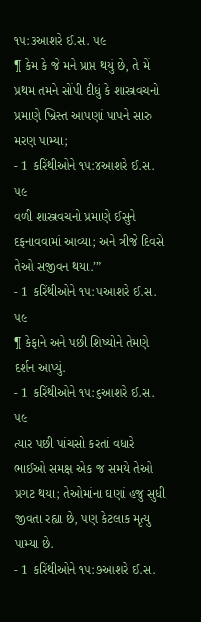૧૫:૩આશરે ઈ.સ. ૫૯
¶ કેમ કે જે મને પ્રાપ્ત થયું છે, તે મેં પ્રથમ તમને સોંપી દીધું કે શાસ્ત્રવચનો પ્રમાણે ખ્રિસ્ત આપણાં પાપને સારુ મરણ પામ્યા;
- 1 કરિંથીઓને ૧૫:૪આશરે ઈ.સ. ૫૯
વળી શાસ્ત્રવચનો પ્રમાણે ઈસુને દફનાવવામાં આવ્યા; અને ત્રીજે દિવસે તેઓ સજીવન થયા.’”
- 1 કરિંથીઓને ૧૫:૫આશરે ઈ.સ. ૫૯
¶ કેફાને અને પછી શિષ્યોને તેમણે દર્શન આપ્યું.
- 1 કરિંથીઓને ૧૫:૬આશરે ઈ.સ. ૫૯
ત્યાર પછી પાંચસો કરતાં વધારે ભાઈઓ સમક્ષ એક જ સમયે તેઓ પ્રગટ થયા; તેઓમાંના ઘણાં હજુ સુધી જીવતા રહ્યા છે, પણ કેટલાક મૃત્યુ પામ્યા છે.
- 1 કરિંથીઓને ૧૫:૭આશરે ઈ.સ.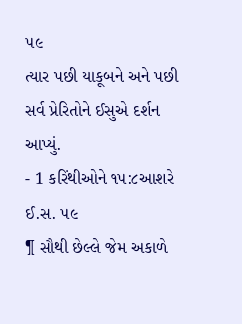૫૯
ત્યાર પછી યાકૂબને અને પછી સર્વ પ્રેરિતોને ઈસુએ દર્શન આપ્યું.
- 1 કરિંથીઓને ૧૫:૮આશરે ઈ.સ. ૫૯
¶ સૌથી છેલ્લે જેમ અકાળે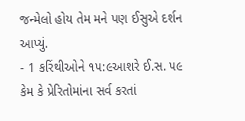જન્મેલો હોય તેમ મને પણ ઈસુએ દર્શન આપ્યું.
- 1 કરિંથીઓને ૧૫:૯આશરે ઈ.સ. ૫૯
કેમ કે પ્રેરિતોમાંના સર્વ કરતાં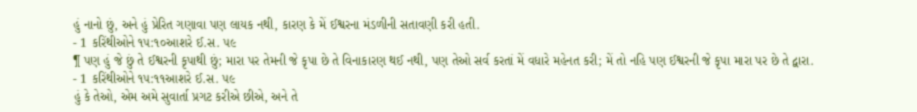હું નાનો છું, અને હું પ્રેરિત ગણાવા પણ લાયક નથી, કારણ કે મેં ઈશ્વરના મંડળીની સતાવણી કરી હતી.
- 1 કરિંથીઓને ૧૫:૧૦આશરે ઈ.સ. ૫૯
¶ પણ હું જે છું તે ઈશ્વરની કૃપાથી છું; મારા પર તેમની જે કૃપા છે તે વિનાકારણ થઈ નથી, પણ તેઓ સર્વ કરતાં મેં વધારે મહેનત કરી; મેં તો નહિ પણ ઈશ્વરની જે કૃપા મારા પર છે તે દ્વારા.
- 1 કરિંથીઓને ૧૫:૧૧આશરે ઈ.સ. ૫૯
હું કે તેઓ, એમ અમે સુવાર્તા પ્રગટ કરીએ છીએ, અને તે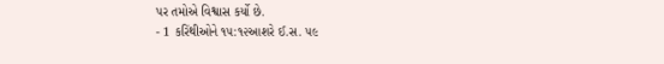પર તમોએ વિશ્વાસ કર્યો છે.
- 1 કરિંથીઓને ૧૫:૧૨આશરે ઈ.સ. ૫૯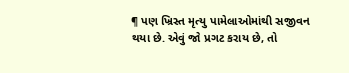¶ પણ ખ્રિસ્ત મૃત્યુ પામેલાઓમાંથી સજીવન થયા છે. એવું જો પ્રગટ કરાય છે, તો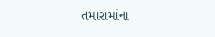તમારામાંના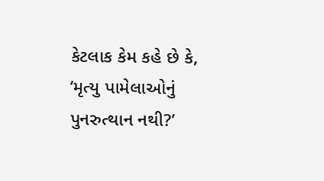કેટલાક કેમ કહે છે કે, ‘મૃત્યુ પામેલાઓનું પુનરુત્થાન નથી?’